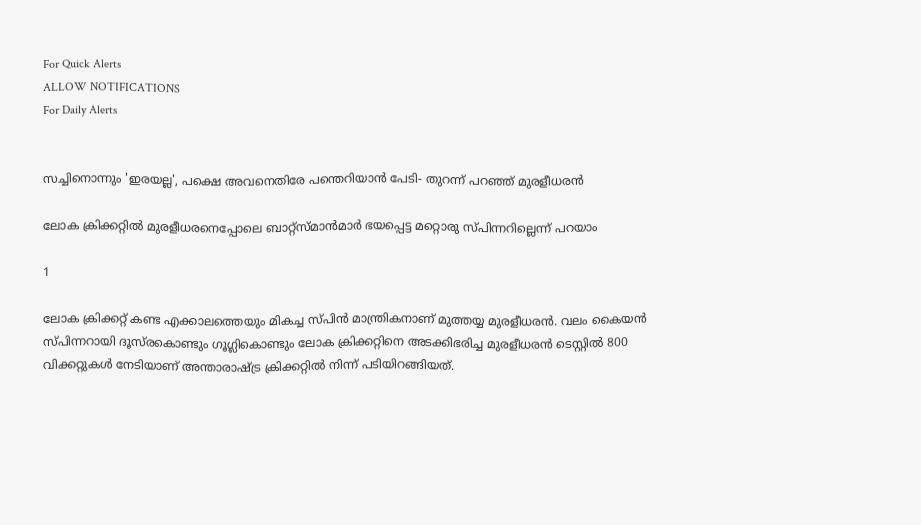For Quick Alerts
ALLOW NOTIFICATIONS
For Daily Alerts


സച്ചിനൊന്നും 'ഇരയല്ല', പക്ഷെ അവനെതിരേ പന്തെറിയാന്‍ പേടി- തുറന്ന് പറഞ്ഞ് മുരളീധരന്‍

ലോക ക്രിക്കറ്റില്‍ മുരളീധരനെപ്പോലെ ബാറ്റ്‌സ്മാന്‍മാര്‍ ഭയപ്പെട്ട മറ്റൊരു സ്പിന്നറില്ലെന്ന് പറയാം

1

ലോക ക്രിക്കറ്റ് കണ്ട എക്കാലത്തെയും മികച്ച സ്പിന്‍ മാന്ത്രികനാണ് മുത്തയ്യ മുരളീധരന്‍. വലം കൈയന്‍ സ്പിന്നറായി ദൂസ്‌രകൊണ്ടും ഗൂഗ്ലികൊണ്ടും ലോക ക്രിക്കറ്റിനെ അടക്കിഭരിച്ച മുരളീധരന്‍ ടെസ്റ്റില്‍ 800 വിക്കറ്റുകള്‍ നേടിയാണ് അന്താരാഷ്ട്ര ക്രിക്കറ്റില്‍ നിന്ന് പടിയിറങ്ങിയത്.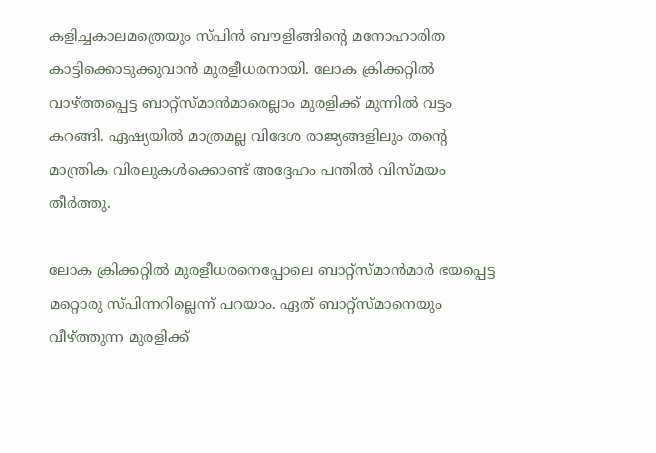കളിച്ചകാലമത്രെയും സ്പിന്‍ ബൗളിങ്ങിന്റെ മനോഹാരിത കാട്ടിക്കൊടുക്കുവാന്‍ മുരളീധരനായി. ലോക ക്രിക്കറ്റില്‍ വാഴ്ത്തപ്പെട്ട ബാറ്റ്‌സ്മാന്‍മാരെല്ലാം മുരളിക്ക് മുന്നില്‍ വട്ടം കറങ്ങി. ഏഷ്യയില്‍ മാത്രമല്ല വിദേശ രാജ്യങ്ങളിലും തന്റെ മാന്ത്രിക വിരലുകള്‍ക്കൊണ്ട് അദ്ദേഹം പന്തില്‍ വിസ്മയം തീര്‍ത്തു.

ലോക ക്രിക്കറ്റില്‍ മുരളീധരനെപ്പോലെ ബാറ്റ്‌സ്മാന്‍മാര്‍ ഭയപ്പെട്ട മറ്റൊരു സ്പിന്നറില്ലെന്ന് പറയാം. ഏത് ബാറ്റ്‌സ്മാനെയും വീഴ്ത്തുന്ന മുരളിക്ക്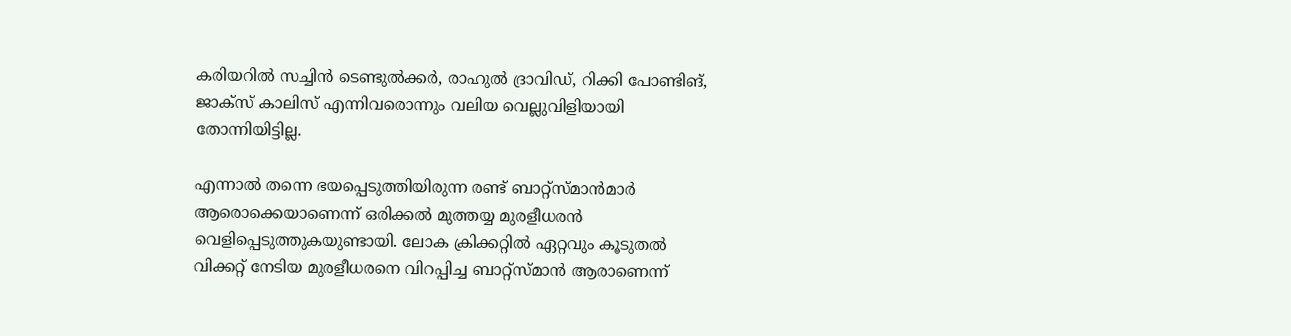കരിയറില്‍ സച്ചിന്‍ ടെണ്ടുല്‍ക്കര്‍, രാഹുല്‍ ദ്രാവിഡ്, റിക്കി പോണ്ടിങ്, ജാക്‌സ് കാലിസ് എന്നിവരൊന്നും വലിയ വെല്ലുവിളിയായി തോന്നിയിട്ടില്ല.

എന്നാല്‍ തന്നെ ഭയപ്പെടുത്തിയിരുന്ന രണ്ട് ബാറ്റ്‌സ്മാന്‍മാര്‍ ആരൊക്കെയാണെന്ന് ഒരിക്കല്‍ മുത്തയ്യ മുരളീധരന്‍ വെളിപ്പെടുത്തുകയുണ്ടായി. ലോക ക്രിക്കറ്റില്‍ ഏറ്റവും കൂടുതല്‍ വിക്കറ്റ് നേടിയ മുരളീധരനെ വിറപ്പിച്ച ബാറ്റ്‌സ്മാന്‍ ആരാണെന്ന്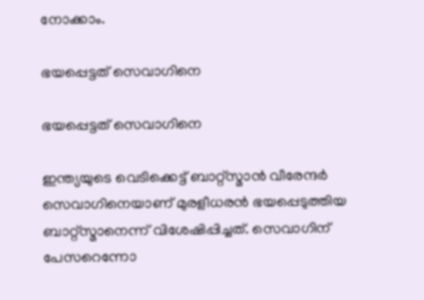നോക്കാം.

ഭയപ്പെട്ടത് സെവാഗിനെ

ഭയപ്പെട്ടത് സെവാഗിനെ

ഇന്ത്യയുടെ വെടിക്കെട്ട് ബാറ്റ്‌സ്മാന്‍ വീരേന്ദര്‍ സെവാഗിനെയാണ് മുരളീധരന്‍ ഭയപ്പെടുത്തിയ ബാറ്റ്‌സ്മാനെന്ന് വിശേഷിപ്പിച്ചത്. സെവാഗിന് പേസറെന്നോ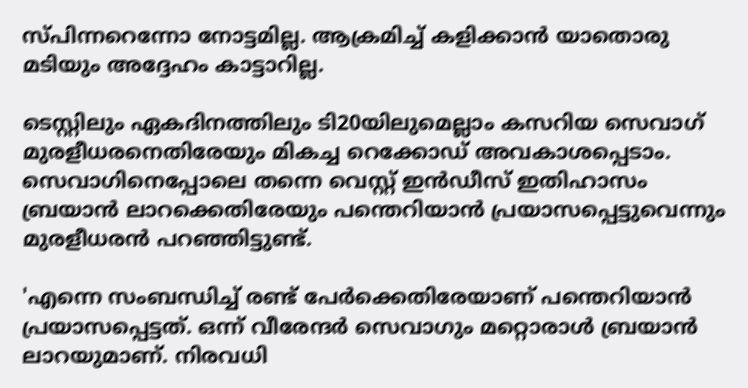സ്പിന്നറെന്നോ നോട്ടമില്ല. ആക്രമിച്ച് കളിക്കാന്‍ യാതൊരു മടിയും അദ്ദേഹം കാട്ടാറില്ല.

ടെസ്റ്റിലും ഏകദിനത്തിലും ടി20യിലുമെല്ലാം കസറിയ സെവാഗ് മുരളീധരനെതിരേയും മികച്ച റെക്കോഡ് അവകാശപ്പെടാം. സെവാഗിനെപ്പോലെ തന്നെ വെസ്റ്റ് ഇന്‍ഡീസ് ഇതിഹാസം ബ്രയാന്‍ ലാറക്കെതിരേയും പന്തെറിയാന്‍ പ്രയാസപ്പെട്ടുവെന്നും മുരളീധരന്‍ പറഞ്ഞിട്ടുണ്ട്.

'എന്നെ സംബന്ധിച്ച് രണ്ട് പേര്‍ക്കെതിരേയാണ് പന്തെറിയാന്‍ പ്രയാസപ്പെട്ടത്. ഒന്ന് വീരേന്ദര്‍ സെവാഗും മറ്റൊരാള്‍ ബ്രയാന്‍ ലാറയുമാണ്. നിരവധി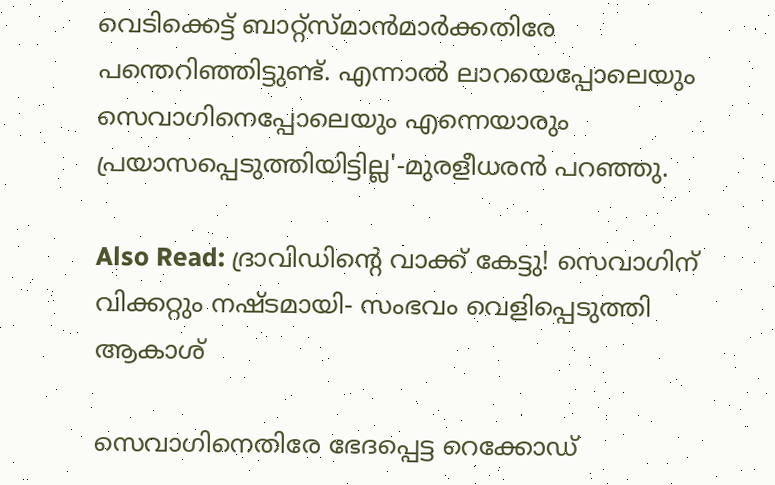വെടിക്കെട്ട് ബാറ്റ്‌സ്മാന്‍മാര്‍ക്കതിരേ പന്തെറിഞ്ഞിട്ടുണ്ട്. എന്നാല്‍ ലാറയെപ്പോലെയും സെവാഗിനെപ്പോലെയും എന്നെയാരും പ്രയാസപ്പെടുത്തിയിട്ടില്ല'-മുരളീധരന്‍ പറഞ്ഞു.

Also Read: ദ്രാവിഡിന്റെ വാക്ക് കേട്ടു! സെവാഗിന് വിക്കറ്റും നഷ്ടമായി- സംഭവം വെളിപ്പെടുത്തി ആകാശ്

സെവാഗിനെതിരേ ഭേദപ്പെട്ട റെക്കോഡ്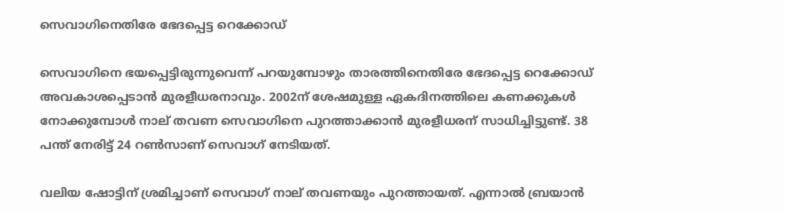സെവാഗിനെതിരേ ഭേദപ്പെട്ട റെക്കോഡ്

സെവാഗിനെ ഭയപ്പെട്ടിരുന്നുവെന്ന് പറയുമ്പോഴും താരത്തിനെതിരേ ഭേദപ്പെട്ട റെക്കോഡ് അവകാശപ്പെടാന്‍ മുരളീധരനാവും. 2002ന് ശേഷമുള്ള ഏകദിനത്തിലെ കണക്കുകള്‍ നോക്കുമ്പോള്‍ നാല് തവണ സെവാഗിനെ പുറത്താക്കാന്‍ മുരളീധരന് സാധിച്ചിട്ടുണ്ട്. 38 പന്ത് നേരിട്ട് 24 റണ്‍സാണ് സെവാഗ് നേടിയത്.

വലിയ ഷോട്ടിന് ശ്രമിച്ചാണ് സെവാഗ് നാല് തവണയും പുറത്തായത്. എന്നാല്‍ ബ്രയാന്‍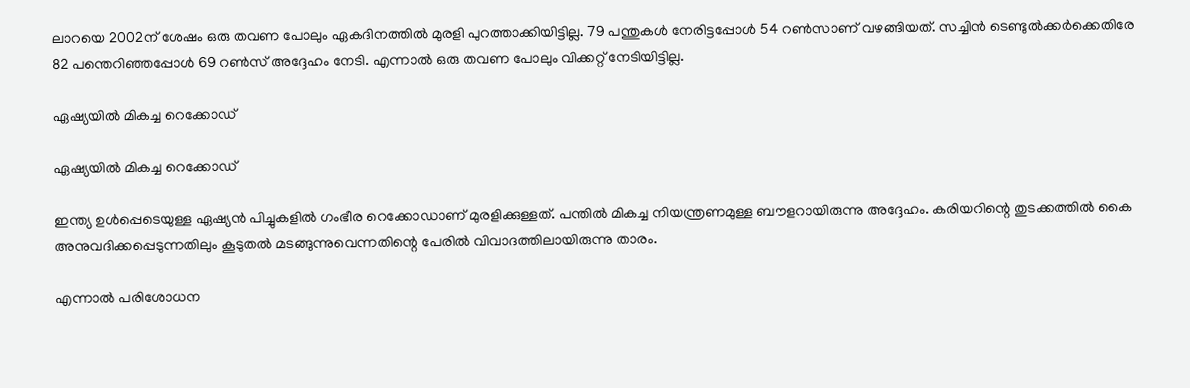ലാറയെ 2002ന് ശേഷം ഒരു തവണ പോലും ഏകദിനത്തില്‍ മുരളി പുറത്താക്കിയിട്ടില്ല. 79 പന്തുകള്‍ നേരിട്ടപ്പോള്‍ 54 റണ്‍സാണ് വഴങ്ങിയത്. സച്ചിന്‍ ടെണ്ടുല്‍ക്കര്‍ക്കെതിരേ 82 പന്തെറിഞ്ഞപ്പോള്‍ 69 റണ്‍സ് അദ്ദേഹം നേടി. എന്നാല്‍ ഒരു തവണ പോലും വിക്കറ്റ് നേടിയിട്ടില്ല.

ഏഷ്യയില്‍ മികച്ച റെക്കോഡ്

ഏഷ്യയില്‍ മികച്ച റെക്കോഡ്

ഇന്ത്യ ഉള്‍പ്പെടെയുള്ള ഏഷ്യന്‍ പിച്ചുകളില്‍ ഗംഭീര റെക്കോഡാണ് മുരളിക്കുള്ളത്. പന്തില്‍ മികച്ച നിയന്ത്രണമുള്ള ബൗളറായിരുന്നു അദ്ദേഹം. കരിയറിന്റെ തുടക്കത്തില്‍ കൈ അനുവദിക്കപ്പെടുന്നതിലും കൂടുതല്‍ മടങ്ങുന്നുവെന്നതിന്റെ പേരില്‍ വിവാദത്തിലായിരുന്നു താരം.

എന്നാല്‍ പരിശോധന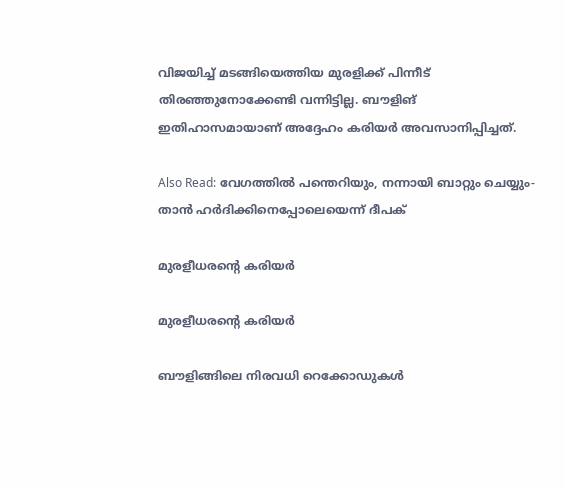വിജയിച്ച് മടങ്ങിയെത്തിയ മുരളിക്ക് പിന്നീട് തിരഞ്ഞുനോക്കേണ്ടി വന്നിട്ടില്ല. ബൗളിങ് ഇതിഹാസമായാണ് അദ്ദേഹം കരിയര്‍ അവസാനിപ്പിച്ചത്.

Also Read: വേഗത്തില്‍ പന്തെറിയും, നന്നായി ബാറ്റും ചെയ്യും- താന്‍ ഹര്‍ദിക്കിനെപ്പോലെയെന്ന് ദീപക്

മുരളീധരന്റെ കരിയര്‍

മുരളീധരന്റെ കരിയര്‍

ബൗളിങ്ങിലെ നിരവധി റെക്കോഡുകള്‍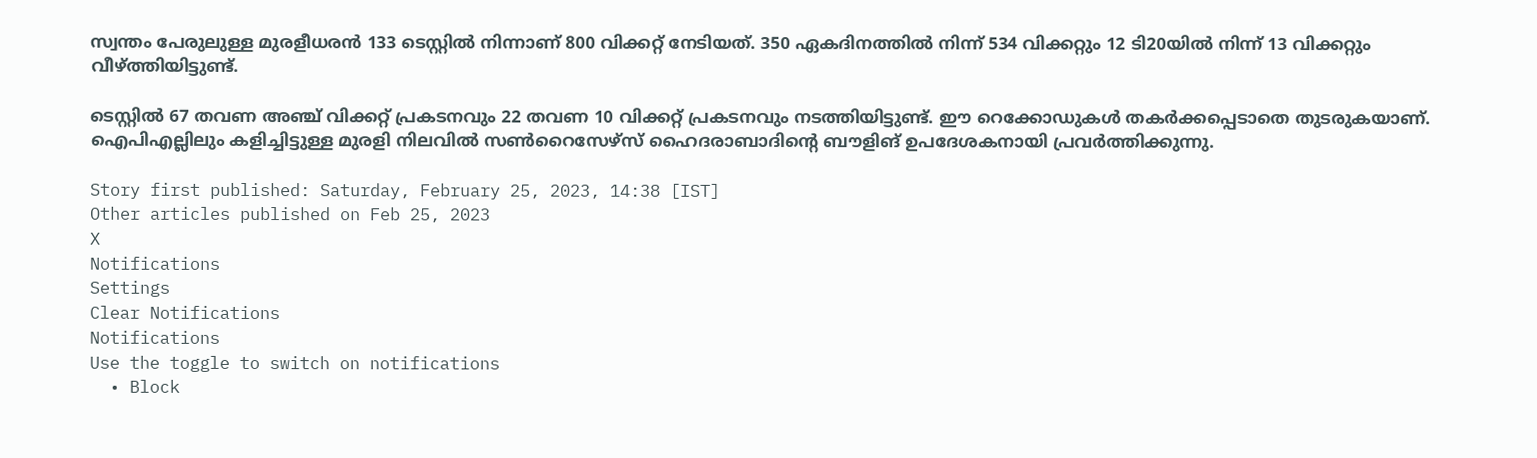സ്വന്തം പേരുലുള്ള മുരളീധരന്‍ 133 ടെസ്റ്റില്‍ നിന്നാണ് 800 വിക്കറ്റ് നേടിയത്. 350 ഏകദിനത്തില്‍ നിന്ന് 534 വിക്കറ്റും 12 ടി20യില്‍ നിന്ന് 13 വിക്കറ്റും വീഴ്ത്തിയിട്ടുണ്ട്.

ടെസ്റ്റില്‍ 67 തവണ അഞ്ച് വിക്കറ്റ് പ്രകടനവും 22 തവണ 10 വിക്കറ്റ് പ്രകടനവും നടത്തിയിട്ടുണ്ട്. ഈ റെക്കോഡുകള്‍ തകര്‍ക്കപ്പെടാതെ തുടരുകയാണ്. ഐപിഎല്ലിലും കളിച്ചിട്ടുള്ള മുരളി നിലവില്‍ സണ്‍റൈസേഴ്‌സ് ഹൈദരാബാദിന്റെ ബൗളിങ് ഉപദേശകനായി പ്രവര്‍ത്തിക്കുന്നു.

Story first published: Saturday, February 25, 2023, 14:38 [IST]
Other articles published on Feb 25, 2023
X
Notifications
Settings
Clear Notifications
Notifications
Use the toggle to switch on notifications
  • Block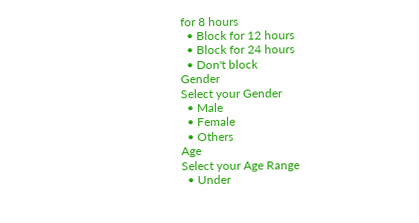for 8 hours
  • Block for 12 hours
  • Block for 24 hours
  • Don't block
Gender
Select your Gender
  • Male
  • Female
  • Others
Age
Select your Age Range
  • Under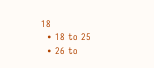18
  • 18 to 25
  • 26 to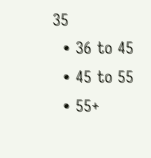35
  • 36 to 45
  • 45 to 55
  • 55+